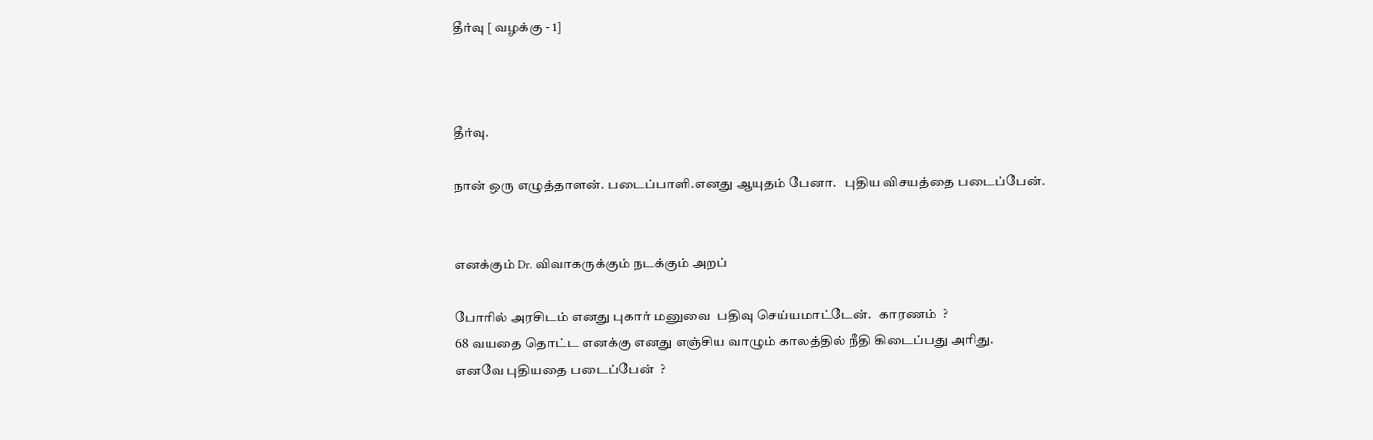தீர்வு [ வழக்கு - 1]



தீர்வு.

நான் ஒரு எழுத்தாளன். படைப்பாளி.எனது ஆயுதம் பேனா.   புதிய விசயத்தை படைப்பேன்.


எனக்கும் Dr. விவாகருக்கும் நடக்கும் அறப்

போரில் அரசிடம் எனது புகார் மனுவை  பதிவு செய்யமாட்டேன்.   காரணம்  ?
68 வயதை தொட்ட எனக்கு எனது எஞ்சிய வாழும் காலத்தில் நீதி கிடைப்பது அரிது.
எனவே புதியதை படைப்பேன்  ?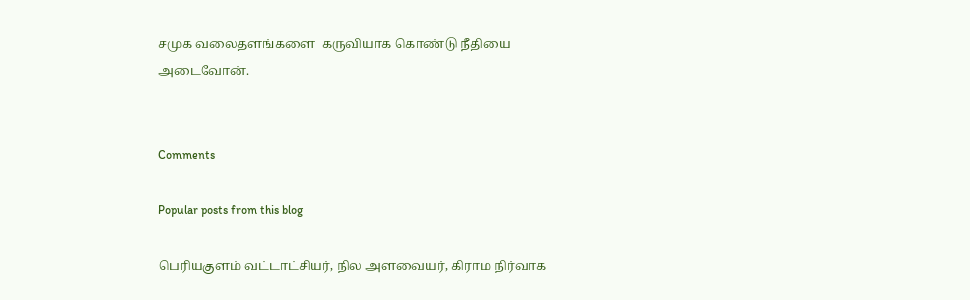சமுக வலைதளங்களை  கருவியாக கொண்டு நீதியை அடைவோன்.


Comments

Popular posts from this blog

பெரியகுளம் வட்டாட்சியர், நில அளவையர், கிராம நிர்வாக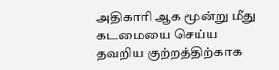அதிகாரி ஆக மூன்று மீது கடமையை செய்ய தவறிய குற்றத்திற்காக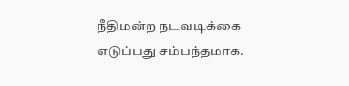நீதிமன்ற நடவடிக்கை எடுப்பது சம்பந்தமாக.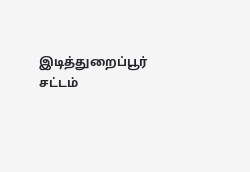இடித்துறைப்பூர் சட்டம்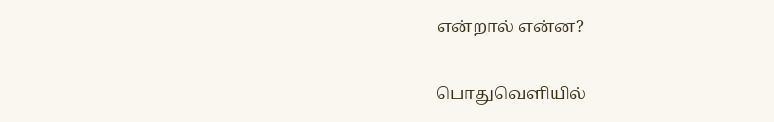என்றால் என்ன?

பொதுவெளியில்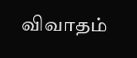விவாதம்